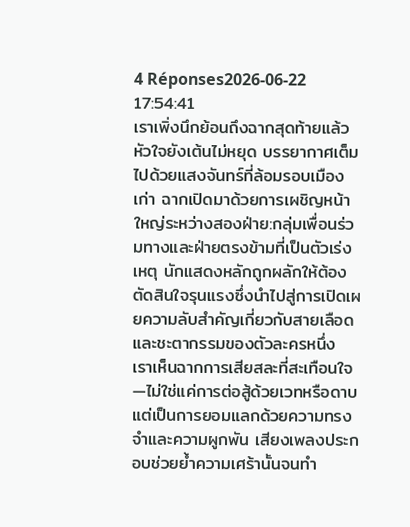4 Réponses2026-06-22 17:54:41
เราเพิ่งนึกย้อนถึงฉากสุดท้ายแล้วหัวใจยังเต้นไม่หยุด บรรยากาศเต็มไปด้วยแสงจันทร์ที่ล้อมรอบเมืองเก่า ฉากเปิดมาด้วยการเผชิญหน้าใหญ่ระหว่างสองฝ่าย:กลุ่มเพื่อนร่วมทางและฝ่ายตรงข้ามที่เป็นตัวเร่งเหตุ นักแสดงหลักถูกผลักให้ต้องตัดสินใจรุนแรงซึ่งนำไปสู่การเปิดเผยความลับสำคัญเกี่ยวกับสายเลือดและชะตากรรมของตัวละครหนึ่ง
เราเห็นฉากการเสียสละที่สะเทือนใจ—ไม่ใช่แค่การต่อสู้ด้วยเวทหรือดาบ แต่เป็นการยอมแลกด้วยความทรงจำและความผูกพัน เสียงเพลงประกอบช่วยย้ำความเศร้านั้นจนทำ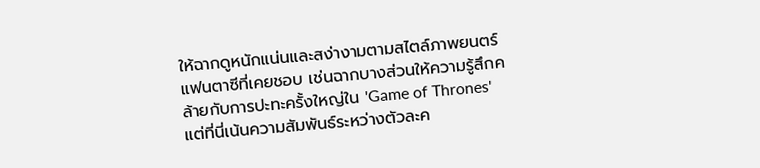ให้ฉากดูหนักแน่นและสง่างามตามสไตล์ภาพยนตร์แฟนตาซีที่เคยชอบ เช่นฉากบางส่วนให้ความรู้สึกคล้ายกับการปะทะครั้งใหญ่ใน 'Game of Thrones' แต่ที่นี่เน้นความสัมพันธ์ระหว่างตัวละค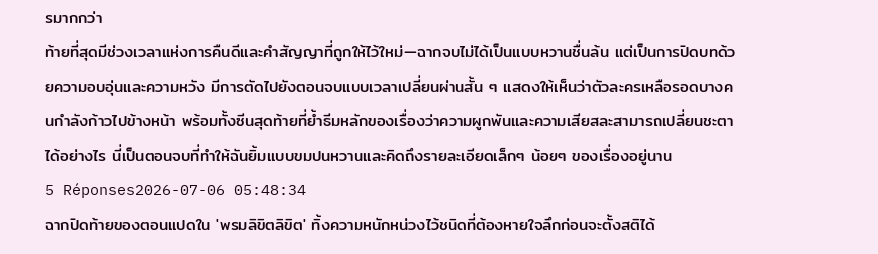รมากกว่า
ท้ายที่สุดมีช่วงเวลาแห่งการคืนดีและคำสัญญาที่ถูกให้ไว้ใหม่—ฉากจบไม่ได้เป็นแบบหวานชื่นล้น แต่เป็นการปิดบทด้วยความอบอุ่นและความหวัง มีการตัดไปยังตอนจบแบบเวลาเปลี่ยนผ่านสั้น ๆ แสดงให้เห็นว่าตัวละครเหลือรอดบางคนกำลังก้าวไปข้างหน้า พร้อมทั้งซีนสุดท้ายที่ย้ำธีมหลักของเรื่องว่าความผูกพันและความเสียสละสามารถเปลี่ยนชะตาได้อย่างไร นี่เป็นตอนจบที่ทำให้ฉันยิ้มแบบขมปนหวานและคิดถึงรายละเอียดเล็กๆ น้อยๆ ของเรื่องอยู่นาน
5 Réponses2026-07-06 05:48:34
ฉากปิดท้ายของตอนแปดใน 'พรมลิขิตลิขิต' ทิ้งความหนักหน่วงไว้ชนิดที่ต้องหายใจลึกก่อนจะตั้งสติได้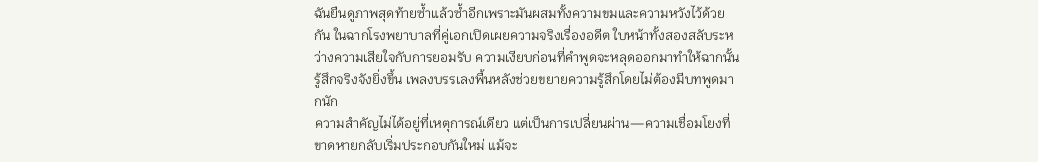ฉันยืนดูภาพสุดท้ายซ้ำแล้วซ้ำอีกเพราะมันผสมทั้งความขมและความหวังไว้ด้วยกัน ในฉากโรงพยาบาลที่คู่เอกเปิดเผยความจริงเรื่องอดีต ใบหน้าทั้งสองสลับระหว่างความเสียใจกับการยอมรับ ความเงียบก่อนที่คำพูดจะหลุดออกมาทำให้ฉากนั้นรู้สึกจริงจังยิ่งขึ้น เพลงบรรเลงพื้นหลังช่วยขยายความรู้สึกโดยไม่ต้องมีบทพูดมากนัก
ความสำคัญไม่ได้อยู่ที่เหตุการณ์เดียว แต่เป็นการเปลี่ยนผ่าน—ความเชื่อมโยงที่ขาดหายกลับเริ่มประกอบกันใหม่ แม้จะ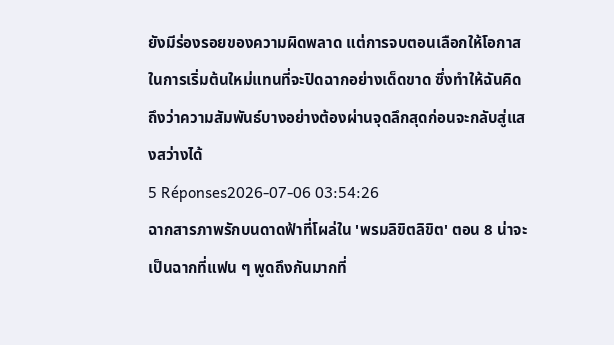ยังมีร่องรอยของความผิดพลาด แต่การจบตอนเลือกให้โอกาสในการเริ่มต้นใหม่แทนที่จะปิดฉากอย่างเด็ดขาด ซึ่งทำให้ฉันคิดถึงว่าความสัมพันธ์บางอย่างต้องผ่านจุดลึกสุดก่อนจะกลับสู่แสงสว่างได้
5 Réponses2026-07-06 03:54:26
ฉากสารภาพรักบนดาดฟ้าที่โผล่ใน 'พรมลิขิตลิขิต' ตอน 8 น่าจะเป็นฉากที่แฟน ๆ พูดถึงกันมากที่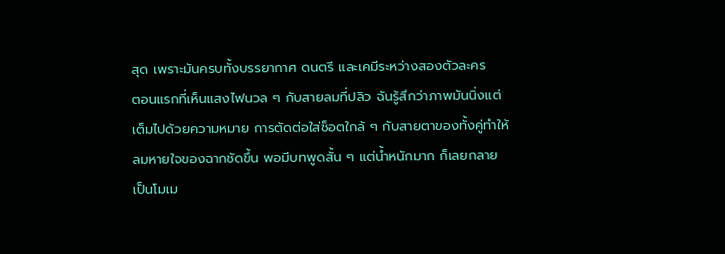สุด เพราะมันครบทั้งบรรยากาศ ดนตรี และเคมีระหว่างสองตัวละคร
ตอนแรกที่เห็นแสงไฟนวล ๆ กับสายลมที่ปลิว ฉันรู้สึกว่าภาพมันนิ่งแต่เต็มไปด้วยความหมาย การตัดต่อใส่ช็อตใกล้ ๆ กับสายตาของทั้งคู่ทำให้ลมหายใจของฉากชัดขึ้น พอมีบทพูดสั้น ๆ แต่น้ำหนักมาก ก็เลยกลายเป็นโมเม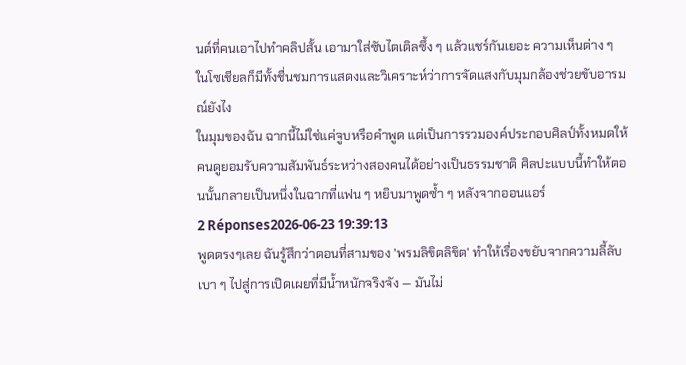นต์ที่คนเอาไปทำคลิปสั้น เอามาใส่ซับไตเติลซึ้ง ๆ แล้วแชร์กันเยอะ ความเห็นต่าง ๆ ในโซเชียลก็มีทั้งชื่นชมการแสดงและวิเคราะห์ว่าการจัดแสงกับมุมกล้องช่วยขับอารมณ์ยังไง
ในมุมของฉัน ฉากนี้ไม่ใช่แค่จูบหรือคำพูด แต่เป็นการรวมองค์ประกอบศิลป์ทั้งหมดให้คนดูยอมรับความสัมพันธ์ระหว่างสองคนได้อย่างเป็นธรรมชาติ ศิลปะแบบนี้ทำให้ตอนนั้นกลายเป็นหนึ่งในฉากที่แฟน ๆ หยิบมาพูดซ้ำ ๆ หลังจากออนแอร์
2 Réponses2026-06-23 19:39:13
พูดตรงๆเลย ฉันรู้สึกว่าตอนที่สามของ 'พรมลิขิตลิขิต' ทำให้เรื่องขยับจากความลี้ลับเบา ๆ ไปสู่การเปิดเผยที่มีน้ำหนักจริงจัง — มันไม่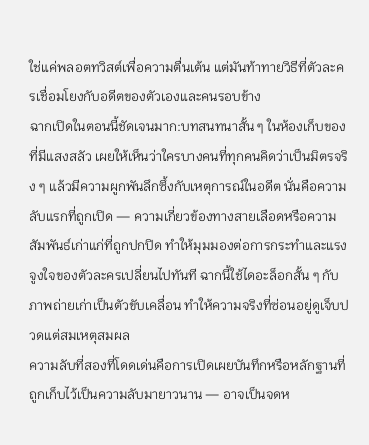ใช่แค่พลอตทวิสต์เพื่อความตื่นเต้น แต่มันท้าทายวิธีที่ตัวละครเชื่อมโยงกับอดีตของตัวเองและคนรอบข้าง
ฉากเปิดในตอนนี้ชัดเจนมาก:บทสนทนาสั้น ๆ ในห้องเก็บของที่มีแสงสลัว เผยให้เห็นว่าใครบางคนที่ทุกคนคิดว่าเป็นมิตรจริง ๆ แล้วมีความผูกพันลึกซึ้งกับเหตุการณ์ในอดีต นั่นคือความลับแรกที่ถูกเปิด — ความเกี่ยวข้องทางสายเลือดหรือความสัมพันธ์เก่าแก่ที่ถูกปกปิด ทำให้มุมมองต่อการกระทำและแรงจูงใจของตัวละครเปลี่ยนไปทันที ฉากนี้ใช้ไดอะล็อกสั้น ๆ กับภาพถ่ายเก่าเป็นตัวขับเคลื่อน ทำให้ความจริงที่ซ่อนอยู่ดูเจ็บปวดแต่สมเหตุสมผล
ความลับที่สองที่โดดเด่นคือการเปิดเผยบันทึกหรือหลักฐานที่ถูกเก็บไว้เป็นความลับมายาวนาน — อาจเป็นจดห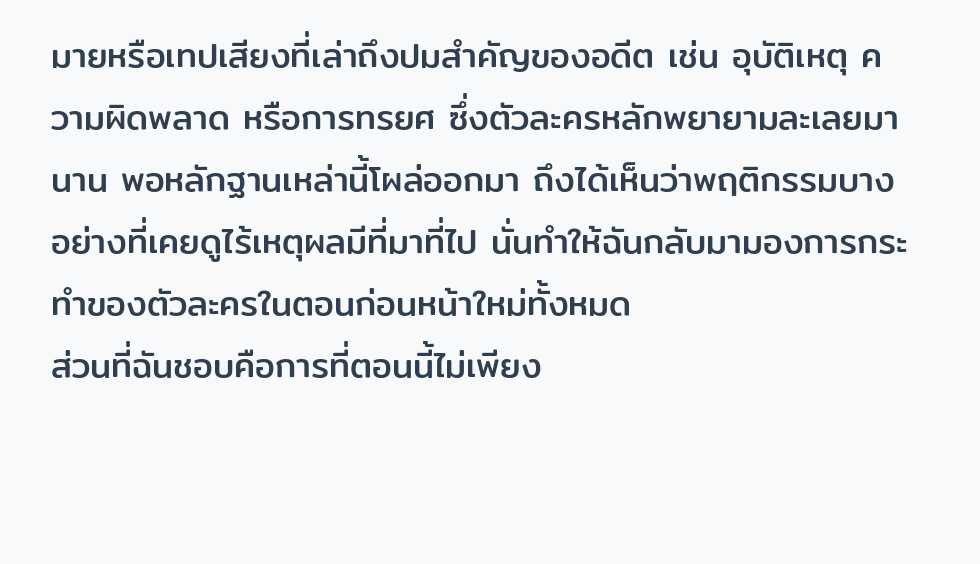มายหรือเทปเสียงที่เล่าถึงปมสำคัญของอดีต เช่น อุบัติเหตุ ความผิดพลาด หรือการทรยศ ซึ่งตัวละครหลักพยายามละเลยมานาน พอหลักฐานเหล่านี้โผล่ออกมา ถึงได้เห็นว่าพฤติกรรมบางอย่างที่เคยดูไร้เหตุผลมีที่มาที่ไป นั่นทำให้ฉันกลับมามองการกระทำของตัวละครในตอนก่อนหน้าใหม่ทั้งหมด
ส่วนที่ฉันชอบคือการที่ตอนนี้ไม่เพียง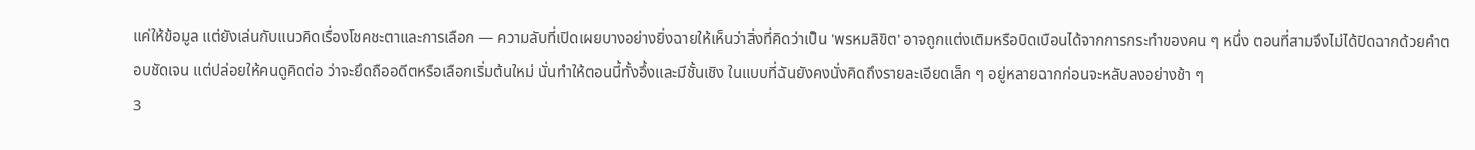แค่ให้ข้อมูล แต่ยังเล่นกับแนวคิดเรื่องโชคชะตาและการเลือก — ความลับที่เปิดเผยบางอย่างยิ่งฉายให้เห็นว่าสิ่งที่คิดว่าเป็น 'พรหมลิขิต' อาจถูกแต่งเติมหรือบิดเบือนได้จากการกระทำของคน ๆ หนึ่ง ตอนที่สามจึงไม่ได้ปิดฉากด้วยคำตอบชัดเจน แต่ปล่อยให้คนดูคิดต่อ ว่าจะยึดถืออดีตหรือเลือกเริ่มต้นใหม่ นั่นทำให้ตอนนี้ทั้งอึ้งและมีชั้นเชิง ในแบบที่ฉันยังคงนั่งคิดถึงรายละเอียดเล็ก ๆ อยู่หลายฉากก่อนจะหลับลงอย่างช้า ๆ
3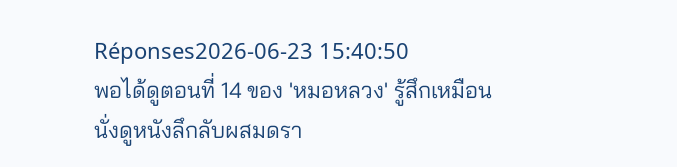Réponses2026-06-23 15:40:50
พอได้ดูตอนที่ 14 ของ 'หมอหลวง' รู้สึกเหมือนนั่งดูหนังลึกลับผสมดรา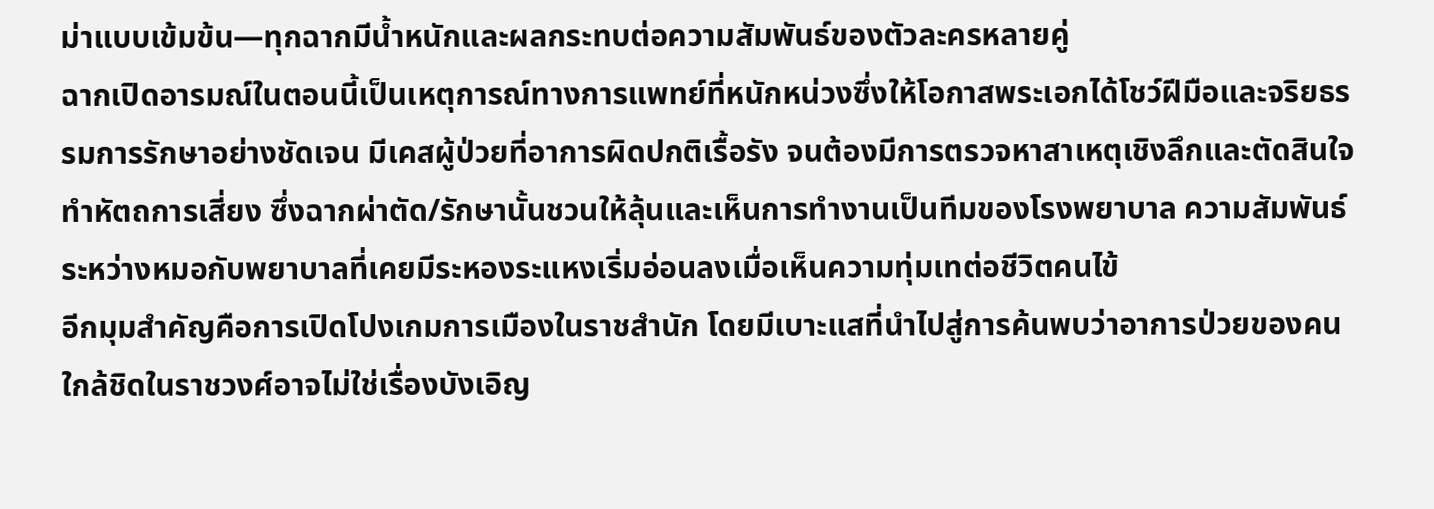ม่าแบบเข้มข้น—ทุกฉากมีน้ำหนักและผลกระทบต่อความสัมพันธ์ของตัวละครหลายคู่
ฉากเปิดอารมณ์ในตอนนี้เป็นเหตุการณ์ทางการแพทย์ที่หนักหน่วงซึ่งให้โอกาสพระเอกได้โชว์ฝีมือและจริยธรรมการรักษาอย่างชัดเจน มีเคสผู้ป่วยที่อาการผิดปกติเรื้อรัง จนต้องมีการตรวจหาสาเหตุเชิงลึกและตัดสินใจทำหัตถการเสี่ยง ซึ่งฉากผ่าตัด/รักษานั้นชวนให้ลุ้นและเห็นการทำงานเป็นทีมของโรงพยาบาล ความสัมพันธ์ระหว่างหมอกับพยาบาลที่เคยมีระหองระแหงเริ่มอ่อนลงเมื่อเห็นความทุ่มเทต่อชีวิตคนไข้
อีกมุมสำคัญคือการเปิดโปงเกมการเมืองในราชสำนัก โดยมีเบาะแสที่นำไปสู่การค้นพบว่าอาการป่วยของคนใกล้ชิดในราชวงศ์อาจไม่ใช่เรื่องบังเอิญ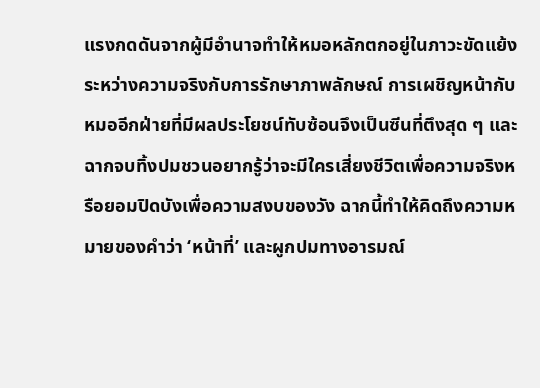แรงกดดันจากผู้มีอำนาจทำให้หมอหลักตกอยู่ในภาวะขัดแย้งระหว่างความจริงกับการรักษาภาพลักษณ์ การเผชิญหน้ากับหมออีกฝ่ายที่มีผลประโยชน์ทับซ้อนจึงเป็นซีนที่ตึงสุด ๆ และฉากจบทิ้งปมชวนอยากรู้ว่าจะมีใครเสี่ยงชีวิตเพื่อความจริงหรือยอมปิดบังเพื่อความสงบของวัง ฉากนี้ทำให้คิดถึงความหมายของคำว่า ‘หน้าที่’ และผูกปมทางอารมณ์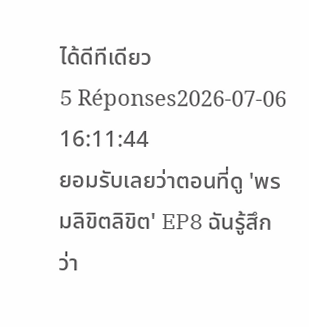ได้ดีทีเดียว
5 Réponses2026-07-06 16:11:44
ยอมรับเลยว่าตอนที่ดู 'พรมลิขิตลิขิต' EP8 ฉันรู้สึกว่า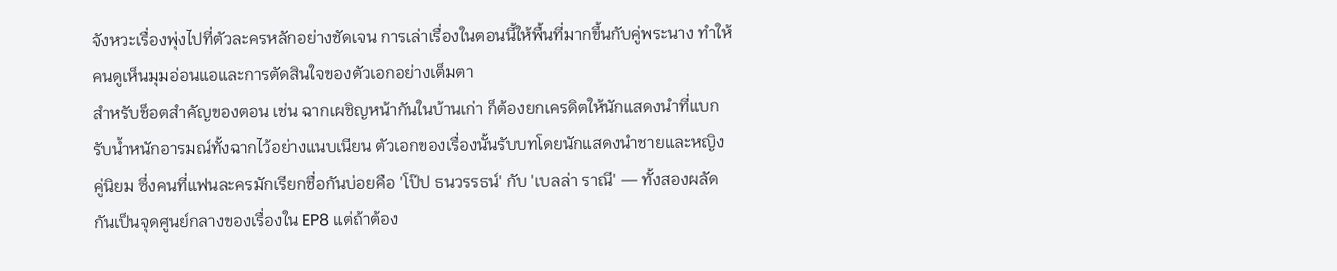จังหวะเรื่องพุ่งไปที่ตัวละครหลักอย่างชัดเจน การเล่าเรื่องในตอนนี้ให้พื้นที่มากขึ้นกับคู่พระนาง ทำให้คนดูเห็นมุมอ่อนแอและการตัดสินใจของตัวเอกอย่างเต็มตา
สำหรับช็อตสำคัญของตอน เช่น ฉากเผชิญหน้ากันในบ้านเก่า ก็ต้องยกเครดิตให้นักแสดงนำที่แบกรับน้ำหนักอารมณ์ทั้งฉากไว้อย่างแนบเนียน ตัวเอกของเรื่องนั้นรับบทโดยนักแสดงนำชายและหญิงคู่นิยม ซึ่งคนที่แฟนละครมักเรียกชื่อกันบ่อยคือ 'โป๊ป ธนวรรธน์' กับ 'เบลล่า ราณี' — ทั้งสองผลัดกันเป็นจุดศูนย์กลางของเรื่องใน EP8 แต่ถ้าต้อง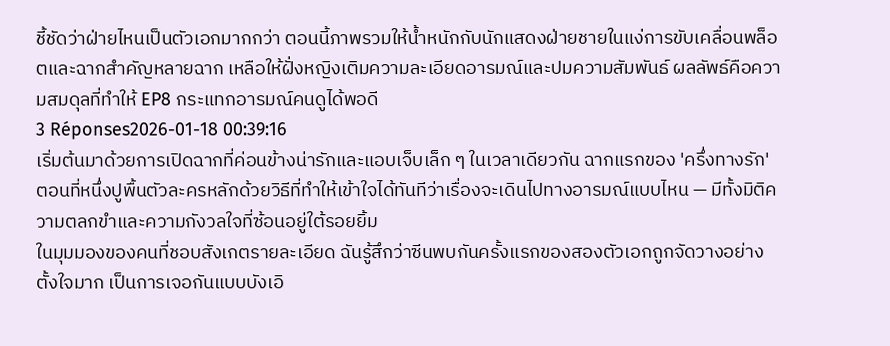ชี้ชัดว่าฝ่ายไหนเป็นตัวเอกมากกว่า ตอนนี้ภาพรวมให้น้ำหนักกับนักแสดงฝ่ายชายในแง่การขับเคลื่อนพล็อตและฉากสำคัญหลายฉาก เหลือให้ฝั่งหญิงเติมความละเอียดอารมณ์และปมความสัมพันธ์ ผลลัพธ์คือความสมดุลที่ทำให้ EP8 กระแทกอารมณ์คนดูได้พอดี
3 Réponses2026-01-18 00:39:16
เริ่มต้นมาด้วยการเปิดฉากที่ค่อนข้างน่ารักและแอบเจ็บเล็ก ๆ ในเวลาเดียวกัน ฉากแรกของ 'ครึ่งทางรัก' ตอนที่หนึ่งปูพื้นตัวละครหลักด้วยวิธีที่ทำให้เข้าใจได้ทันทีว่าเรื่องจะเดินไปทางอารมณ์แบบไหน — มีทั้งมิติความตลกขำและความกังวลใจที่ซ้อนอยู่ใต้รอยยิ้ม
ในมุมมองของคนที่ชอบสังเกตรายละเอียด ฉันรู้สึกว่าซีนพบกันครั้งแรกของสองตัวเอกถูกจัดวางอย่างตั้งใจมาก เป็นการเจอกันแบบบังเอิ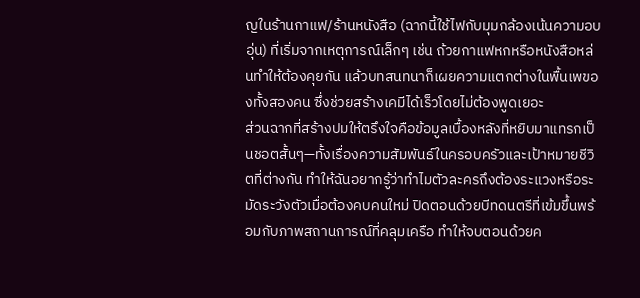ญในร้านกาแฟ/ร้านหนังสือ (ฉากนี้ใช้ไฟกับมุมกล้องเน้นความอบอุ่น) ที่เริ่มจากเหตุการณ์เล็กๆ เช่น ถ้วยกาแฟหกหรือหนังสือหล่นทำให้ต้องคุยกัน แล้วบทสนทนาก็เผยความแตกต่างในพื้นเพของทั้งสองคน ซึ่งช่วยสร้างเคมีได้เร็วโดยไม่ต้องพูดเยอะ
ส่วนฉากที่สร้างปมให้ตรึงใจคือข้อมูลเบื้องหลังที่หยิบมาแทรกเป็นชอตสั้นๆ—ทั้งเรื่องความสัมพันธ์ในครอบครัวและเป้าหมายชีวิตที่ต่างกัน ทำให้ฉันอยากรู้ว่าทำไมตัวละครถึงต้องระแวงหรือระมัดระวังตัวเมื่อต้องคบคนใหม่ ปิดตอนด้วยบีทดนตรีที่เข้มขึ้นพร้อมกับภาพสถานการณ์ที่คลุมเครือ ทำให้จบตอนด้วยค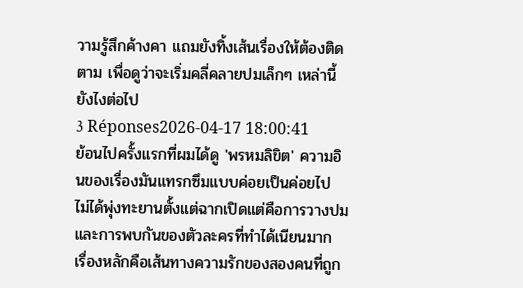วามรู้สึกค้างคา แถมยังทิ้งเส้นเรื่องให้ต้องติดตาม เพื่อดูว่าจะเริ่มคลี่คลายปมเล็กๆ เหล่านี้ยังไงต่อไป
3 Réponses2026-04-17 18:00:41
ย้อนไปครั้งแรกที่ผมได้ดู 'พรหมลิขิต' ความอินของเรื่องมันแทรกซึมแบบค่อยเป็นค่อยไป ไม่ได้พุ่งทะยานตั้งแต่ฉากเปิดแต่คือการวางปมและการพบกันของตัวละครที่ทำได้เนียนมาก เรื่องหลักคือเส้นทางความรักของสองคนที่ถูก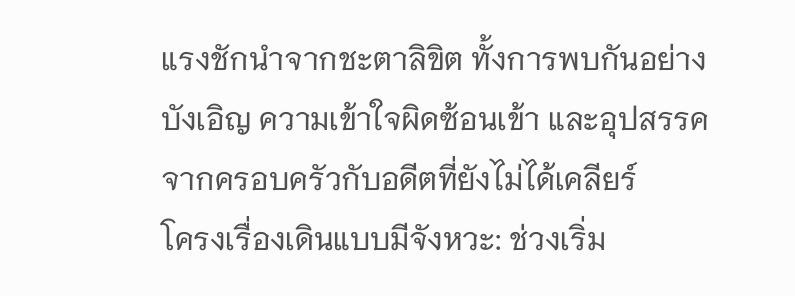แรงชักนำจากชะตาลิขิต ทั้งการพบกันอย่างบังเอิญ ความเข้าใจผิดซ้อนเข้า และอุปสรรคจากครอบครัวกับอดีตที่ยังไม่ได้เคลียร์
โครงเรื่องเดินแบบมีจังหวะ: ช่วงเริ่ม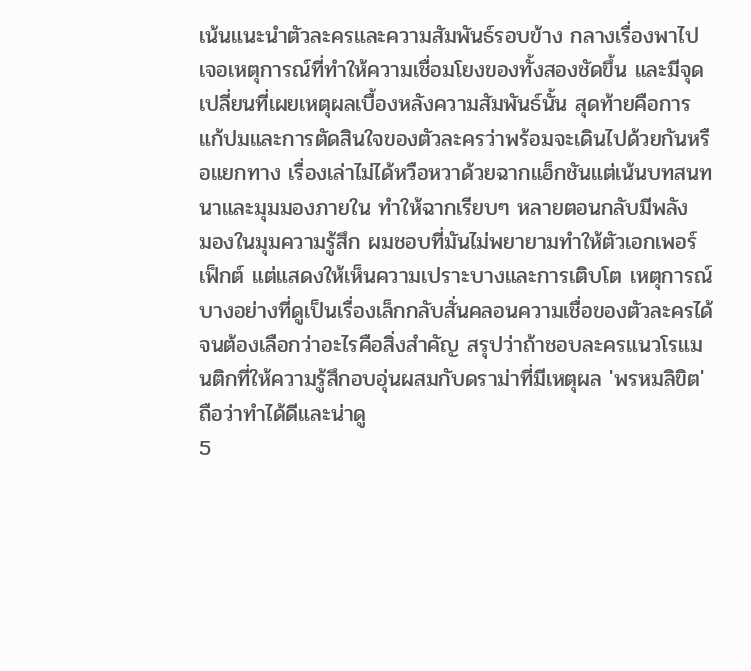เน้นแนะนำตัวละครและความสัมพันธ์รอบข้าง กลางเรื่องพาไปเจอเหตุการณ์ที่ทำให้ความเชื่อมโยงของทั้งสองชัดขึ้น และมีจุดเปลี่ยนที่เผยเหตุผลเบื้องหลังความสัมพันธ์นั้น สุดท้ายคือการแก้ปมและการตัดสินใจของตัวละครว่าพร้อมจะเดินไปด้วยกันหรือแยกทาง เรื่องเล่าไม่ได้หวือหวาด้วยฉากแอ็กชันแต่เน้นบทสนทนาและมุมมองภายใน ทำให้ฉากเรียบๆ หลายตอนกลับมีพลัง
มองในมุมความรู้สึก ผมชอบที่มันไม่พยายามทำให้ตัวเอกเพอร์เฟ็กต์ แต่แสดงให้เห็นความเปราะบางและการเติบโต เหตุการณ์บางอย่างที่ดูเป็นเรื่องเล็กกลับสั่นคลอนความเชื่อของตัวละครได้จนต้องเลือกว่าอะไรคือสิ่งสำคัญ สรุปว่าถ้าชอบละครแนวโรแมนติกที่ให้ความรู้สึกอบอุ่นผสมกับดราม่าที่มีเหตุผล 'พรหมลิขิต' ถือว่าทำได้ดีและน่าดู
5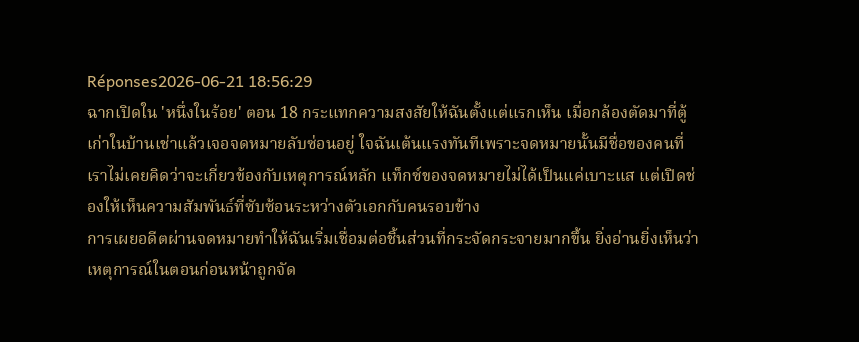Réponses2026-06-21 18:56:29
ฉากเปิดใน 'หนึ่งในร้อย' ตอน 18 กระแทกความสงสัยให้ฉันตั้งแต่แรกเห็น เมื่อกล้องตัดมาที่ตู้เก่าในบ้านเช่าแล้วเจอจดหมายลับซ่อนอยู่ ใจฉันเต้นแรงทันทีเพราะจดหมายนั้นมีชื่อของคนที่เราไม่เคยคิดว่าจะเกี่ยวข้องกับเหตุการณ์หลัก แท็กซ์ของจดหมายไม่ได้เป็นแค่เบาะแส แต่เปิดช่องให้เห็นความสัมพันธ์ที่ซับซ้อนระหว่างตัวเอกกับคนรอบข้าง
การเผยอดีตผ่านจดหมายทำให้ฉันเริ่มเชื่อมต่อชิ้นส่วนที่กระจัดกระจายมากขึ้น ยิ่งอ่านยิ่งเห็นว่าเหตุการณ์ในตอนก่อนหน้าถูกจัด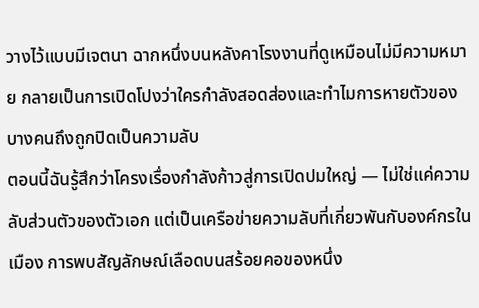วางไว้แบบมีเจตนา ฉากหนึ่งบนหลังคาโรงงานที่ดูเหมือนไม่มีความหมาย กลายเป็นการเปิดโปงว่าใครกำลังสอดส่องและทำไมการหายตัวของบางคนถึงถูกปิดเป็นความลับ
ตอนนี้ฉันรู้สึกว่าโครงเรื่องกำลังก้าวสู่การเปิดปมใหญ่ — ไม่ใช่แค่ความลับส่วนตัวของตัวเอก แต่เป็นเครือข่ายความลับที่เกี่ยวพันกับองค์กรในเมือง การพบสัญลักษณ์เลือดบนสร้อยคอของหนึ่ง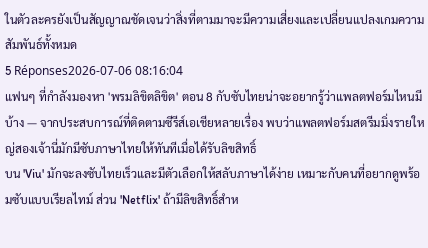ในตัวละครยังเป็นสัญญาณชัดเจนว่าสิ่งที่ตามมาจะมีความเสี่ยงและเปลี่ยนแปลงเกมความสัมพันธ์ทั้งหมด
5 Réponses2026-07-06 08:16:04
แฟนๆ ที่กำลังมองหา 'พรมลิขิตลิขิต' ตอน 8 กับซับไทยน่าจะอยากรู้ว่าแพลตฟอร์มไหนมีบ้าง — จากประสบการณ์ที่ติดตามซีรีส์เอเชียหลายเรื่อง พบว่าแพลตฟอร์มสตรีมมิ่งรายใหญ่สองเจ้านี่มักมีซับภาษาไทยให้ทันทีเมื่อได้รับลิขสิทธิ์
บน 'Viu' มักจะลงซับไทยเร็วและมีตัวเลือกให้สลับภาษาได้ง่าย เหมาะกับคนที่อยากดูพร้อมซับแบบเรียลไทม์ ส่วน 'Netflix' ถ้ามีลิขสิทธิ์สำห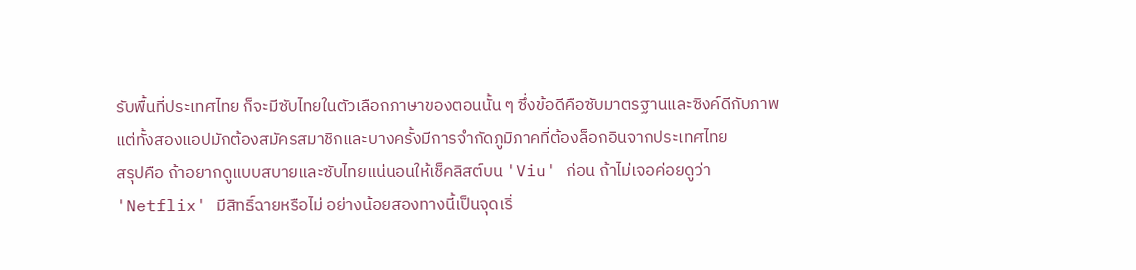รับพื้นที่ประเทศไทย ก็จะมีซับไทยในตัวเลือกภาษาของตอนนั้น ๆ ซึ่งข้อดีคือซับมาตรฐานและซิงค์ดีกับภาพ แต่ทั้งสองแอปมักต้องสมัครสมาชิกและบางครั้งมีการจำกัดภูมิภาคที่ต้องล็อกอินจากประเทศไทย
สรุปคือ ถ้าอยากดูแบบสบายและซับไทยแน่นอนให้เช็คลิสต์บน 'Viu' ก่อน ถ้าไม่เจอค่อยดูว่า 'Netflix' มีสิทธิ์ฉายหรือไม่ อย่างน้อยสองทางนี้เป็นจุดเริ่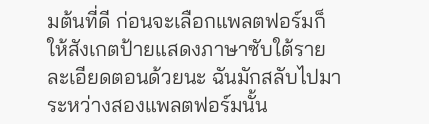มต้นที่ดี ก่อนจะเลือกแพลตฟอร์มก็ให้สังเกตป้ายแสดงภาษาซับใต้รายละเอียดตอนด้วยนะ ฉันมักสลับไปมาระหว่างสองแพลตฟอร์มนั้น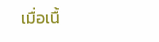เมื่อเนื้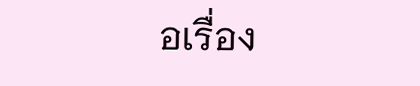อเรื่อง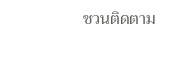ชวนติดตาม